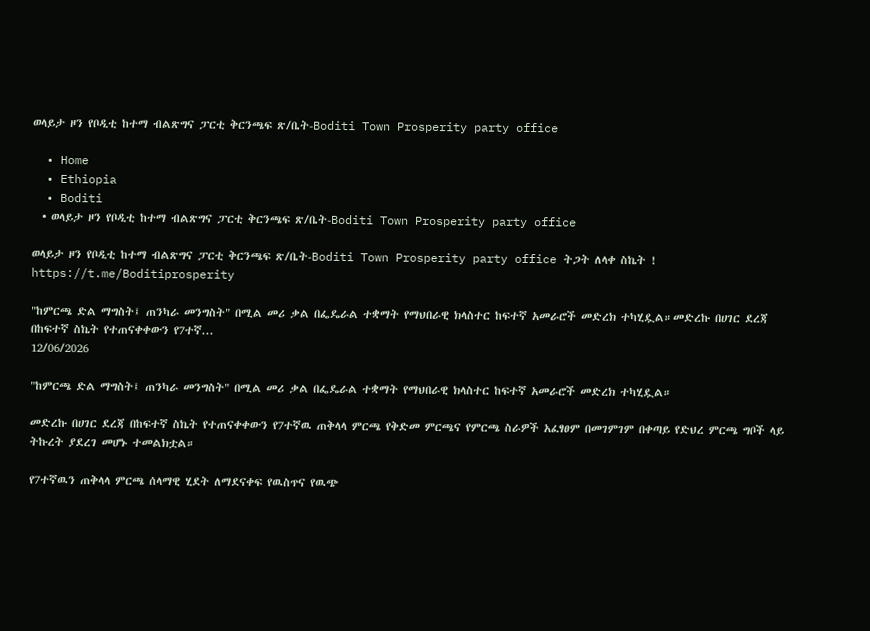ወላይታ ዞን የቦዲቲ ከተማ ብልጽግና ፓርቲ ቅርንጫፍ ጽ/ቤት-Boditi Town Prosperity party office

  • Home
  • Ethiopia
  • Boditi
  • ወላይታ ዞን የቦዲቲ ከተማ ብልጽግና ፓርቲ ቅርንጫፍ ጽ/ቤት-Boditi Town Prosperity party office

ወላይታ ዞን የቦዲቲ ከተማ ብልጽግና ፓርቲ ቅርንጫፍ ጽ/ቤት-Boditi Town Prosperity party office ትጋት ለላቀ ስኬት ! https://t.me/Boditiprosperity

"ከምርጫ ድል ማግስት፤ ጠንካራ መንግስት" በሚል መሪ ቃል በፌዴራል ተቋማት የማህበራዊ ክላስተር ከፍተኛ አመራሮች መድረክ ተካሂዷል።መድረኩ በሀገር ደረጃ በከፍተኛ ስኬት የተጠናቀቀውን የ7ተኛ...
12/06/2026

"ከምርጫ ድል ማግስት፤ ጠንካራ መንግስት" በሚል መሪ ቃል በፌዴራል ተቋማት የማህበራዊ ክላስተር ከፍተኛ አመራሮች መድረክ ተካሂዷል።

መድረኩ በሀገር ደረጃ በከፍተኛ ስኬት የተጠናቀቀውን የ7ተኛዉ ጠቅላላ ምርጫ የቅድመ ምርጫና የምርጫ ስራዎች አፈፃፀም በመገምገም በቀጣይ የድህረ ምርጫ ግቦች ላይ ትኩረት ያደረገ መሆኑ ተመልክቷል።

የ7ተኛዉን ጠቅላላ ምርጫ ሰላማዊ ሂደት ለማደናቀፍ የዉስጥና የዉጭ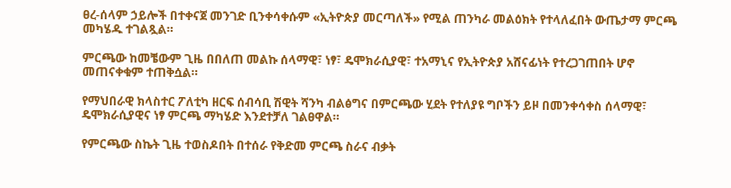ፀረ-ሰላም ኃይሎች በተቀናጀ መንገድ ቢንቀሳቀሱም «ኢትዮጵያ መርጣለች» የሚል ጠንካራ መልዕክት የተላለፈበት ውጤታማ ምርጫ መካሄዱ ተገልጿል።

ምርጫው ከመቼውም ጊዜ በበለጠ መልኩ ሰላማዊ፣ ነፃ፣ ዴሞክራሲያዊ፣ ተአማኒና የኢትዮጵያ አሸናፊነት የተረጋገጠበት ሆኖ መጠናቀቁም ተጠቅሷል።

የማህበራዊ ክላስተር ፖለቲካ ዘርፍ ሰብሳቢ ሽዊት ሻንካ ብልፅግና በምርጫው ሂደት የተለያዩ ግቦችን ይዞ በመንቀሳቀስ ሰላማዊ፣ ዴሞክራሲያዊና ነፃ ምርጫ ማካሄድ እንደተቻለ ገልፀዋል።

የምርጫው ስኬት ጊዜ ተወስዶበት በተሰራ የቅድመ ምርጫ ስራና ብቃት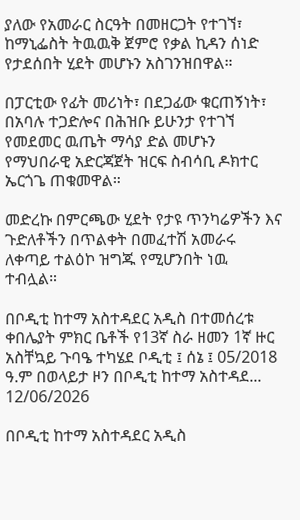ያለው የአመራር ስርዓት በመዘርጋት የተገኘ፣ ከማኒፌስት ትዉዉቅ ጀምሮ የቃል ኪዳን ሰነድ የታደሰበት ሂደት መሆኑን አስገንዝበዋል።

በፓርቲው የፊት መሪነት፣ በደጋፊው ቁርጠኝነት፣ በአባሉ ተጋድሎና በሕዝቡ ይሁንታ የተገኘ የመደመር ዉጤት ማሳያ ድል መሆኑን የማህበራዊ አድርጃጀት ዝርፍ ስብሳቢ ዶክተር ኤርጎጌ ጠቁመዋል።

መድረኩ በምርጫው ሂደት የታዩ ጥንካሬዎችን እና ጉድለቶችን በጥልቀት በመፈተሽ አመራሩ ለቀጣይ ተልዕኮ ዝግጁ የሚሆንበት ነዉ ተብሏል።

በቦዲቲ ከተማ አስተዳደር አዲስ በተመሰረቱ ቀበሌያት ምክር ቤቶች የ13ኛ ስራ ዘመን 1ኛ ዙር አስቸኳይ ጉባዔ ተካሄደ ቦዲቲ ፤ ሰኔ ፤ 05/2018 ዓ.ም በወላይታ ዞን በቦዲቲ ከተማ አስተዳደ...
12/06/2026

በቦዲቲ ከተማ አስተዳደር አዲስ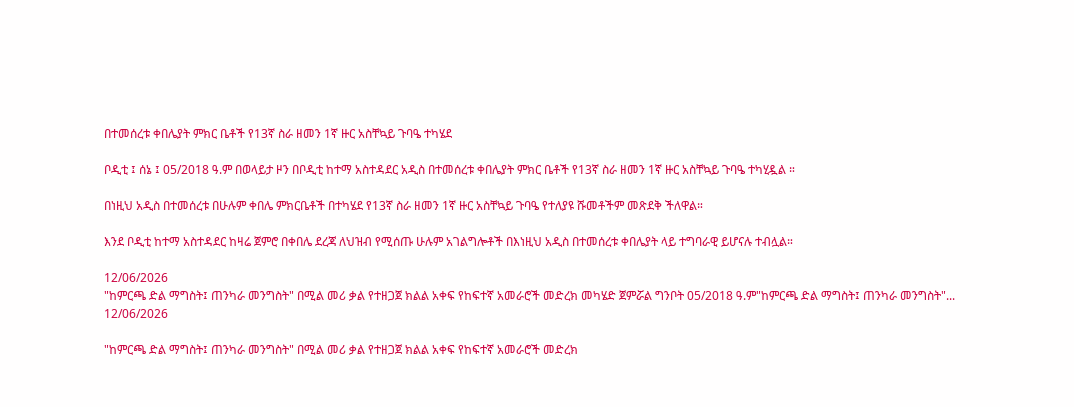በተመሰረቱ ቀበሌያት ምክር ቤቶች የ13ኛ ስራ ዘመን 1ኛ ዙር አስቸኳይ ጉባዔ ተካሄደ

ቦዲቲ ፤ ሰኔ ፤ 05/2018 ዓ.ም በወላይታ ዞን በቦዲቲ ከተማ አስተዳደር አዲስ በተመሰረቱ ቀበሌያት ምክር ቤቶች የ13ኛ ስራ ዘመን 1ኛ ዙር አስቸኳይ ጉባዔ ተካሂዷል ።

በነዚህ አዲስ በተመሰረቱ በሁሉም ቀበሌ ምክርቤቶች በተካሄደ የ13ኛ ስራ ዘመን 1ኛ ዙር አስቸኳይ ጉባዔ የተለያዩ ሹመቶችም መጽደቅ ችለዋል።

እንደ ቦዲቲ ከተማ አስተዳደር ከዛሬ ጀምሮ በቀበሌ ደረጃ ለህዝብ የሚሰጡ ሁሉም አገልግሎቶች በእነዚህ አዲስ በተመሰረቱ ቀበሌያት ላይ ተግባራዊ ይሆናሉ ተብሏል።

12/06/2026
"ከምርጫ ድል ማግስት፤ ጠንካራ መንግስት" በሚል መሪ ቃል የተዘጋጀ ክልል አቀፍ የከፍተኛ አመራሮች መድረክ መካሄድ ጀምሯል ግንቦት 05/2018 ዓ.ም"ከምርጫ ድል ማግስት፤ ጠንካራ መንግስት"...
12/06/2026

"ከምርጫ ድል ማግስት፤ ጠንካራ መንግስት" በሚል መሪ ቃል የተዘጋጀ ክልል አቀፍ የከፍተኛ አመራሮች መድረክ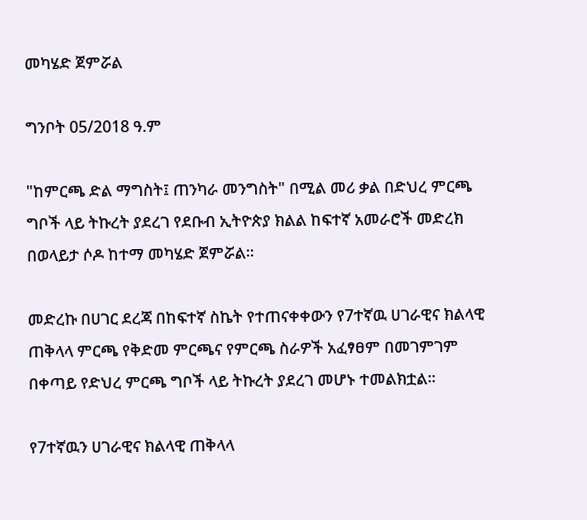መካሄድ ጀምሯል

ግንቦት 05/2018 ዓ.ም

"ከምርጫ ድል ማግስት፤ ጠንካራ መንግስት" በሚል መሪ ቃል በድህረ ምርጫ ግቦች ላይ ትኩረት ያደረገ የደቡብ ኢትዮጵያ ክልል ከፍተኛ አመራሮች መድረክ በወላይታ ሶዶ ከተማ መካሄድ ጀምሯል።

መድረኩ በሀገር ደረጃ በከፍተኛ ስኬት የተጠናቀቀውን የ7ተኛዉ ሀገራዊና ክልላዊ ጠቅላላ ምርጫ የቅድመ ምርጫና የምርጫ ስራዎች አፈፃፀም በመገምገም በቀጣይ የድህረ ምርጫ ግቦች ላይ ትኩረት ያደረገ መሆኑ ተመልክቷል።

የ7ተኛዉን ሀገራዊና ክልላዊ ጠቅላላ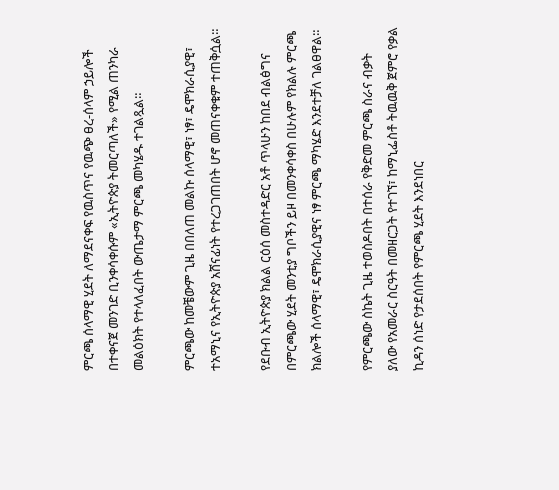ምርጫ ሰላማዊ ሂደት ለማደናቀፍ የዉስጥና የዉጭ ፀረ-ሰላም ኃይሎች በተቀናጀ መንገድ ቢንቀሳቀሱም «ኢትዮጵያ ትመርጣለች» የሚል ጠንካራ መልዕክት የተላለፈበት ውጤታማ ምርጫ መካሄዱ ተገልጿል።

ምርጫው ከመቼውም ጊዜ በበለጠ መልኩ ሰላማዊ፣ ነፃ፣ ዴሞክራሲያዊ፣ ተአማኒና የኢትዮጵያ አሸናፊነት የተረጋገጠበት ሆኖ መጠናቀቁም ተጠቅሷል።

የደቡብ ኢትዮጵያ ክልል ርዕሰ መስተዳድር አቶ ጥላሁን ከበደ ብልፅግና በምርጫው ሂደት መንቲያ ግቦችን ይዞ በመንቀሳቀስ በሁሉም የክልሉ ምርጫ ክልሎች ሰላማዊ፣ ዴሞክራሲያዊና ነፃ ምርጫ ማካሄድ እንደተቻለ ገልፀዋል።

የምርጫው ስኬት ጊዜ ተወስዶበት በተሰራ የቅድመ ምርጫ ስራና ብቃት ያለው የአመራር ስርዓት በመዘርጋት የተገኘ፣ ከማኒፌስቶ ትዉዉቅ ጀምሮ የቃል ኪዳን ሰነድ የታደሰበት የምርጫ ሂደት እንደነበር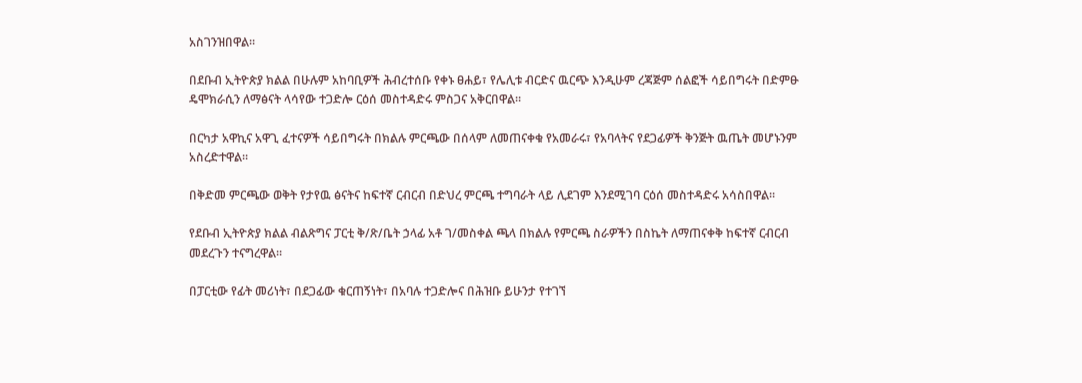አስገንዝበዋል።

በደቡብ ኢትዮጵያ ክልል በሁሉም አከባቢዎች ሕብረተሰቡ የቀኑ ፀሐይ፣ የሌሊቱ ብርድና ዉርጭ እንዲሁም ረጃጅም ሰልፎች ሳይበግሩት በድምፁ ዴሞክራሲን ለማፅናት ላሳየው ተጋድሎ ርዕሰ መስተዳድሩ ምስጋና አቅርበዋል።

በርካታ አዋኪና አዋጊ ፈተናዎች ሳይበግሩት በክልሉ ምርጫው በሰላም ለመጠናቀቁ የአመራሩ፣ የአባላትና የደጋፊዎች ቅንጅት ዉጤት መሆኑንም አስረድተዋል።

በቅድመ ምርጫው ወቅት የታየዉ ፅናትና ከፍተኛ ርብርብ በድህረ ምርጫ ተግባራት ላይ ሊደገም እንደሚገባ ርዕሰ መስተዳድሩ አሳስበዋል።

የደቡብ ኢትዮጵያ ክልል ብልጽግና ፓርቲ ቅ/ጽ/ቤት ኃላፊ አቶ ገ/መስቀል ጫላ በክልሉ የምርጫ ስራዎችን በስኬት ለማጠናቀቅ ከፍተኛ ርብርብ መደረጉን ተናግረዋል።

በፓርቲው የፊት መሪነት፣ በደጋፊው ቁርጠኝነት፣ በአባሉ ተጋድሎና በሕዝቡ ይሁንታ የተገኘ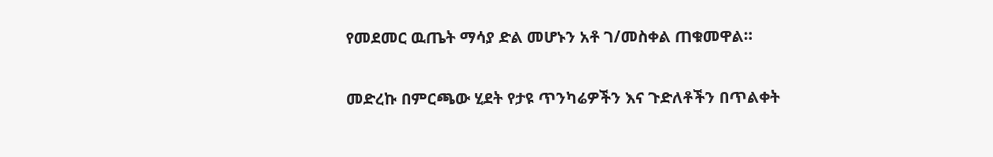የመደመር ዉጤት ማሳያ ድል መሆኑን አቶ ገ/መስቀል ጠቁመዋል።

መድረኩ በምርጫው ሂደት የታዩ ጥንካሬዎችን እና ጉድለቶችን በጥልቀት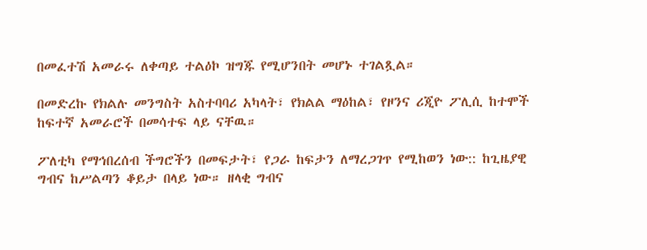በመፈተሽ አመራሩ ለቀጣይ ተልዕኮ ዝግጁ የሚሆንበት መሆኑ ተገልጿል።

በመድረኩ የክልሉ መንግስት አስተባባሪ አካላት፣ የክልል ማዕከል፣ የዞንና ሪጂዮ ፖሊሲ ከተሞች ከፍተኛ አመራሮች በመሳተፍ ላይ ናቸዉ።

ፖለቲካ የማኅበረሰብ ችግሮችን በመፍታት፣ የጋራ ከፍታን ለማረጋገጥ የሚከወን ነው:: ከጊዜያዊ ግብና ከሥልጣን ቆይታ በላይ ነው። ዘላቂ ግብና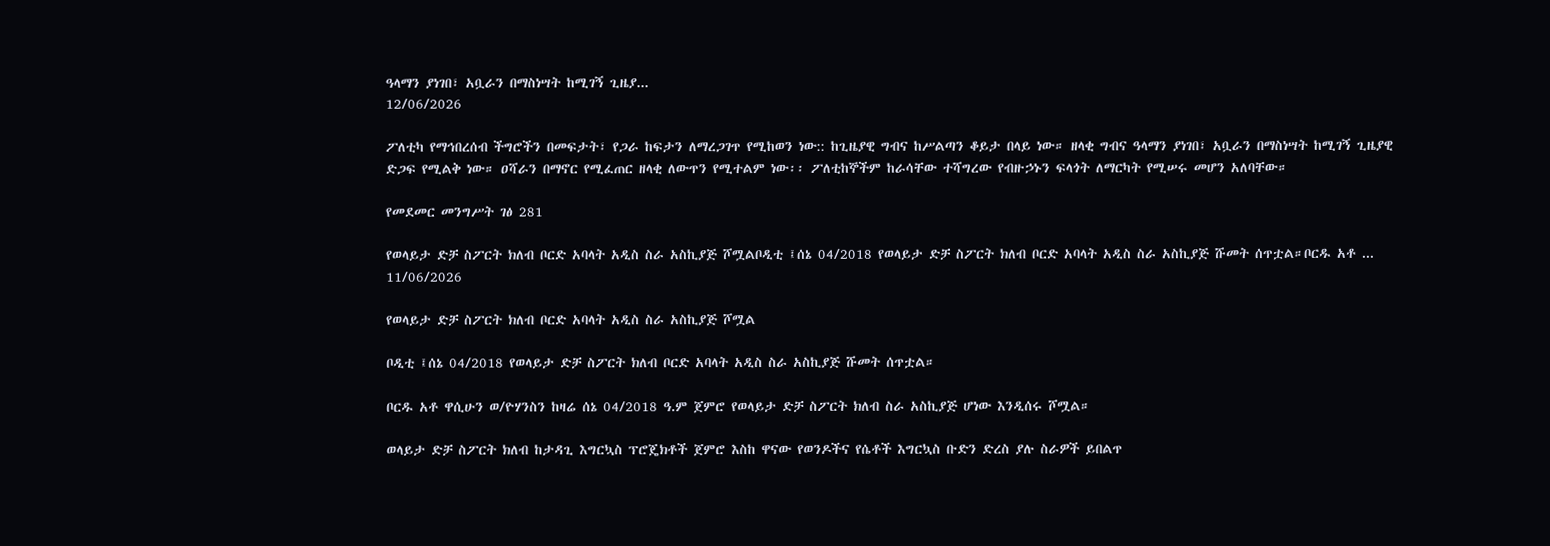ዓላማን ያነገበ፣ አቧራን በማስነሣት ከሚገኝ ጊዜያ...
12/06/2026

ፖለቲካ የማኅበረሰብ ችግሮችን በመፍታት፣ የጋራ ከፍታን ለማረጋገጥ የሚከወን ነው:: ከጊዜያዊ ግብና ከሥልጣን ቆይታ በላይ ነው። ዘላቂ ግብና ዓላማን ያነገበ፣ አቧራን በማስነሣት ከሚገኝ ጊዜያዊ ድጋፍ የሚልቅ ነው። ዐሻራን በማኖር የሚፈጠር ዘላቂ ለውጥን የሚተልም ነው፡፡ ፖለቲከኞችም ከራሳቸው ተሻግረው የብዙኃኑን ፍላጎት ለማርካት የሚሠሩ መሆን አለባቸው።

የመደመር መንግሥት ገፅ 281

የወላይታ ድቻ ስፖርት ክለብ ቦርድ አባላት አዲስ ስራ አስኪያጅ ሾሟልቦዲቲ ፤ሰኔ 04/2018 የወላይታ ድቻ ስፖርት ክለብ ቦርድ አባላት አዲስ ስራ አስኪያጅ ሹመት ሰጥቷል።ቦርዱ አቶ ...
11/06/2026

የወላይታ ድቻ ስፖርት ክለብ ቦርድ አባላት አዲስ ስራ አስኪያጅ ሾሟል

ቦዲቲ ፤ሰኔ 04/2018 የወላይታ ድቻ ስፖርት ክለብ ቦርድ አባላት አዲስ ስራ አስኪያጅ ሹመት ሰጥቷል።

ቦርዱ አቶ ዋሲሁን ወ/ዮሃንስን ከዛሬ ሰኔ 04/2018 ዓ.ም ጀምሮ የወላይታ ድቻ ስፖርት ክለብ ስራ አስኪያጅ ሆነው እንዲሰሩ ሾሟል።

ወላይታ ድቻ ስፖርት ክለብ ከታዳጊ እግርኳስ ፕሮጄክቶች ጀምሮ እስከ ዋናው የወንዶችና የሴቶች እግርኳስ ቡድን ድረስ ያሉ ስራዎች ይበልጥ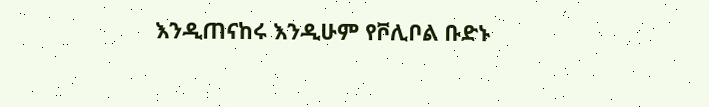እንዲጠናከሩ እንዲሁም የቮሊቦል ቡድኑ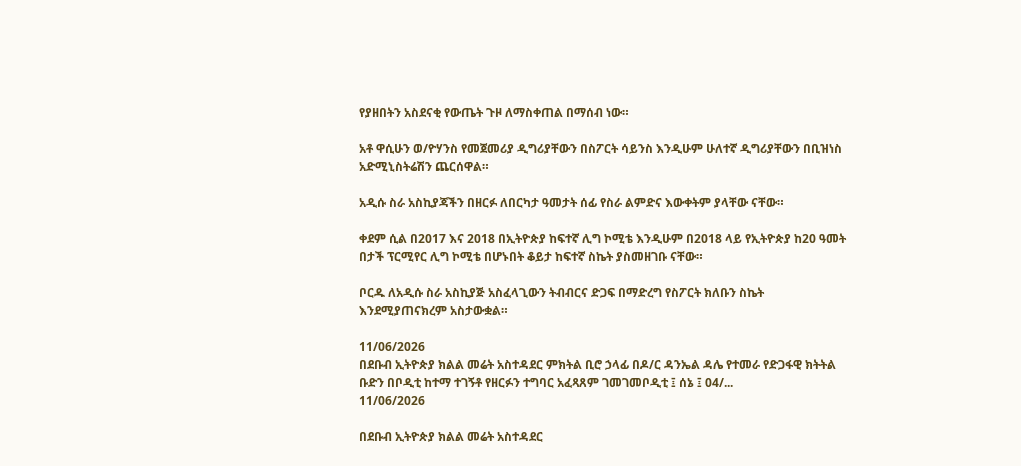የያዘበትን አስደናቂ የውጤት ጉዞ ለማስቀጠል በማሰብ ነው።

አቶ ዋሲሁን ወ/ዮሃንስ የመጀመሪያ ዲግሪያቸውን በስፖርት ሳይንስ እንዲሁም ሁለተኛ ዲግሪያቸውን በቢዝነስ አድሚኒስትሬሽን ጨርሰዋል።

አዲሱ ስራ አስኪያጃችን በዘርፉ ለበርካታ ዓመታት ሰፊ የስራ ልምድና እውቀትም ያላቸው ናቸው።

ቀደም ሲል በ2017 እና 2018 በኢትዮጵያ ከፍተኛ ሊግ ኮሚቴ እንዲሁም በ2018 ላይ የኢትዮጵያ ከ20 ዓመት በታች ፕርሚየር ሊግ ኮሚቴ በሆኑበት ቆይታ ከፍተኛ ስኬት ያስመዘገቡ ናቸው።

ቦርዱ ለአዲሱ ስራ አስኪያጅ አስፈላጊውን ትብብርና ድጋፍ በማድረግ የስፖርት ክለቡን ስኬት እንደሚያጠናክረም አስታውቋል።

11/06/2026
በደቡብ ኢትዮጵያ ክልል መሬት አስተዳደር ምክትል ቢሮ ኃላፊ በዶ/ር ዳንኤል ዳሌ የተመራ የድጋፋዊ ክትትል ቡድን በቦዲቲ ከተማ ተገኝቶ የዘርፉን ተግባር አፈጻጸም ገመገመቦዲቲ ፤ ሰኔ ፤ 04/...
11/06/2026

በደቡብ ኢትዮጵያ ክልል መሬት አስተዳደር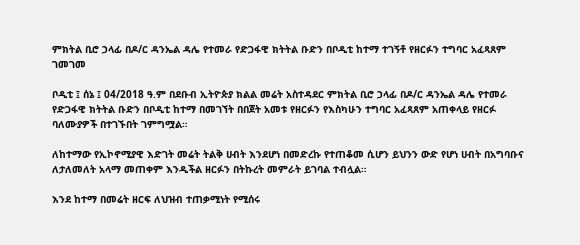ምክትል ቢሮ ኃላፊ በዶ/ር ዳንኤል ዳሌ የተመራ የድጋፋዊ ክትትል ቡድን በቦዲቲ ከተማ ተገኝቶ የዘርፉን ተግባር አፈጻጸም ገመገመ

ቦዲቲ ፤ ሰኔ ፤ 04/2018 ዓ.ም በደቡብ ኢትዮጵያ ክልል መሬት አስተዳደር ምክትል ቢሮ ኃላፊ በዶ/ር ዳንኤል ዳሌ የተመራ የድጋፋዊ ክትትል ቡድን በቦዲቲ ከተማ በመገኘት በበጀት አመቱ የዘርፉን የእስካሁን ተግባር አፈጻጸም አጠቀላይ የዘርፉ ባለሙያዎች በተገኙበት ገምግሟል።

ለከተማው የኢኮኖሚያዊ እድገት መሬት ትልቅ ሀብት እንደሆነ በመድረኩ የተጠቆመ ሲሆን ይህንን ውድ የሆነ ሀብት በአግባቡና ለታለመለት አላማ መጠቀም እንዲችል ዘርፉን በትኩረት መምራት ይገባል ተብሏል።

እንደ ከተማ በመሬት ዘርፍ ለህዝብ ተጠቃሚነት የሚሰሩ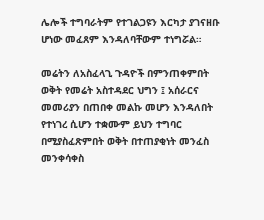ሌሎች ተግባራትም የተገልጋዩን እርካታ ያገናዘቡ ሆነው መፈጸም እንዳለባቸውም ተነግሯል።

መሬትን ለአስፈላጊ ጉዳዮች በምንጠቀምበት ወቅት የመሬት አስተዳደር ህግን ፤ አሰራርና መመሪያን በጠበቀ መልኩ መሆን እንዳለበት የተነገረ ሲሆን ተቋሙም ይህን ተግባር በሚያስፈጽምበት ወቅት በተጠያቂነት መንፈስ መንቀሳቀስ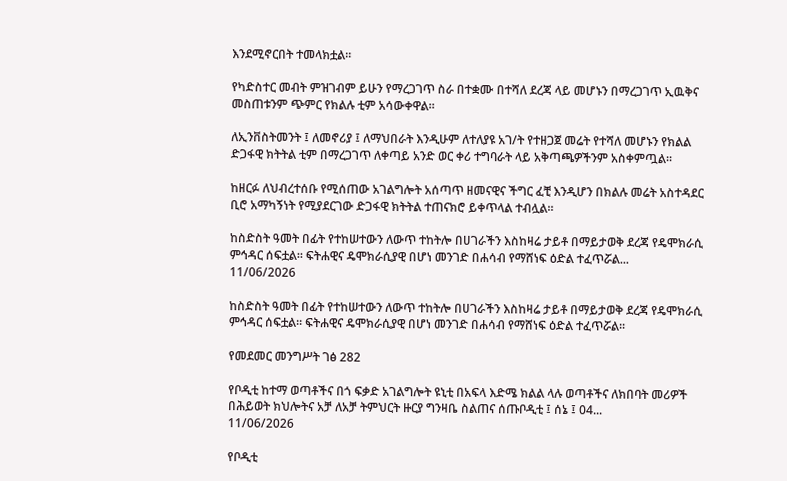እንደሚኖርበት ተመላክቷል።

የካድስተር መብት ምዝገብም ይሁን የማረጋገጥ ስራ በተቋሙ በተሻለ ደረጃ ላይ መሆኑን በማረጋገጥ ኢዉቅና መስጠቱንም ጭምር የክልሉ ቲም አሳውቀዋል።

ለኢንቨስትመንት ፤ ለመኖሪያ ፤ ለማህበራት እንዲሁም ለተለያዩ አገ/ት የተዘጋጀ መሬት የተሻለ መሆኑን የክልል ድጋፋዊ ክትትል ቲም በማረጋገጥ ለቀጣይ አንድ ወር ቀሪ ተግባራት ላይ አቅጣጫዎችንም አስቀምጧል።

ከዘርፉ ለህብረተሰቡ የሚሰጠው አገልግሎት አሰጣጥ ዘመናዊና ችግር ፈቺ እንዲሆን በክልሉ መሬት አስተዳደር ቢሮ አማካኝነት የሚያደርገው ድጋፋዊ ክትትል ተጠናክሮ ይቀጥላል ተብሏል።

ከስድስት ዓመት በፊት የተከሠተውን ለውጥ ተከትሎ በሀገራችን እስከዛሬ ታይቶ በማይታወቅ ደረጃ የዴሞክራሲ ምኅዳር ሰፍቷል። ፍትሐዊና ዴሞክራሲያዊ በሆነ መንገድ በሐሳብ የማሸነፍ ዕድል ተፈጥሯል...
11/06/2026

ከስድስት ዓመት በፊት የተከሠተውን ለውጥ ተከትሎ በሀገራችን እስከዛሬ ታይቶ በማይታወቅ ደረጃ የዴሞክራሲ ምኅዳር ሰፍቷል። ፍትሐዊና ዴሞክራሲያዊ በሆነ መንገድ በሐሳብ የማሸነፍ ዕድል ተፈጥሯል፡፡

የመደመር መንግሥት ገፅ 282

የቦዲቲ ከተማ ወጣቶችና በጎ ፍቃድ አገልግሎት ዩኒቲ በአፍላ እድሜ ክልል ላሉ ወጣቶችና ለክበባት መሪዎች በሕይወት ክህሎትና አቻ ለአቻ ትምህርት ዙርያ ግንዛቤ ስልጠና ሰጡቦዲቲ ፤ ሰኔ ፤ 04...
11/06/2026

የቦዲቲ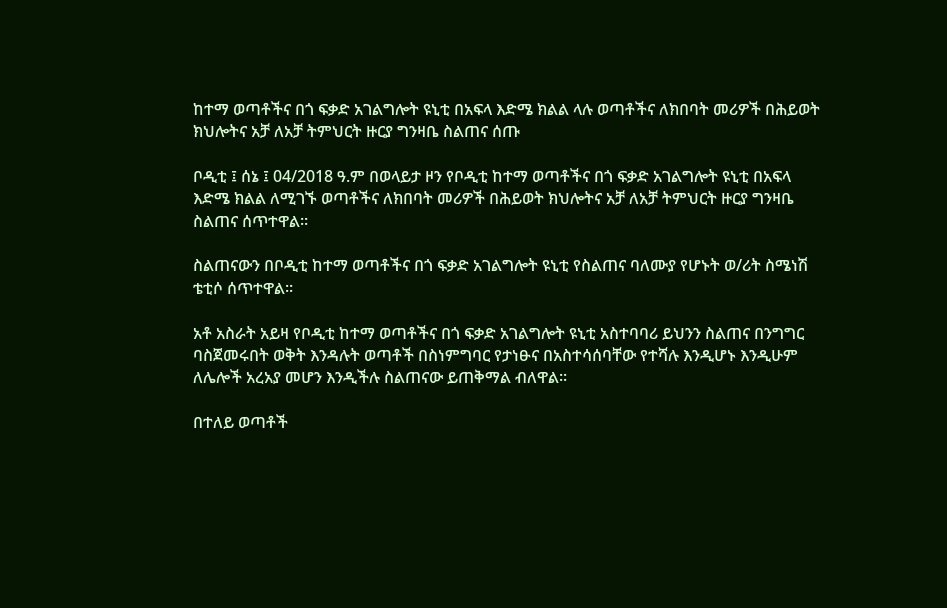ከተማ ወጣቶችና በጎ ፍቃድ አገልግሎት ዩኒቲ በአፍላ እድሜ ክልል ላሉ ወጣቶችና ለክበባት መሪዎች በሕይወት ክህሎትና አቻ ለአቻ ትምህርት ዙርያ ግንዛቤ ስልጠና ሰጡ

ቦዲቲ ፤ ሰኔ ፤ 04/2018 ዓ.ም በወላይታ ዞን የቦዲቲ ከተማ ወጣቶችና በጎ ፍቃድ አገልግሎት ዩኒቲ በአፍላ እድሜ ክልል ለሚገኙ ወጣቶችና ለክበባት መሪዎች በሕይወት ክህሎትና አቻ ለአቻ ትምህርት ዙርያ ግንዛቤ ስልጠና ሰጥተዋል።

ስልጠናውን በቦዲቲ ከተማ ወጣቶችና በጎ ፍቃድ አገልግሎት ዩኒቲ የስልጠና ባለሙያ የሆኑት ወ/ሪት ስሜነሽ ቴቲሶ ሰጥተዋል።

አቶ አስራት አይዛ የቦዲቲ ከተማ ወጣቶችና በጎ ፍቃድ አገልግሎት ዩኒቲ አስተባባሪ ይህንን ስልጠና በንግግር ባስጀመሩበት ወቅት እንዳሉት ወጣቶች በስነምግባር የታነፁና በአስተሳሰባቸው የተሻሉ እንዲሆኑ እንዲሁም ለሌሎች አረአያ መሆን እንዲችሉ ስልጠናው ይጠቅማል ብለዋል።

በተለይ ወጣቶች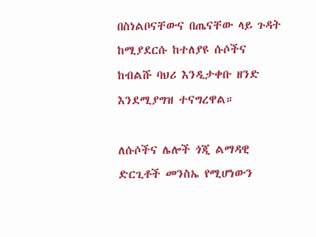በስነልቦናቸውና በጤናቸው ላይ ጉዳት ከሚያደርሱ ከተለያዩ ሱሶችና ከብልሹ ባህሪ እንዲታቀቡ ዘንድ እንደሚያግዝ ተናግረዋል።

ለሱሶችና ሌሎች ጎጂ ልማዳዊ ድርጊቶች መንስኤ የሚሆነውን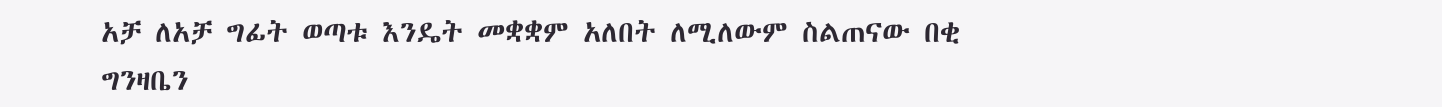አቻ ለአቻ ግፊት ወጣቱ እንዴት መቋቋም አለበት ለሚለውም ስልጠናው በቂ ግንዛቤን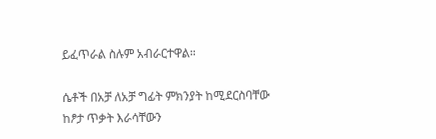ይፈጥራል ስሉም አብራርተዋል።

ሴቶች በአቻ ለአቻ ግፊት ምክንያት ከሚደርስባቸው ከፆታ ጥቃት እራሳቸውን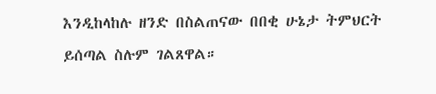እንዲከላከሉ ዘንድ በስልጠናው በበቂ ሁኔታ ትምህርት ይሰጣል ስሉም ገልጸዋል።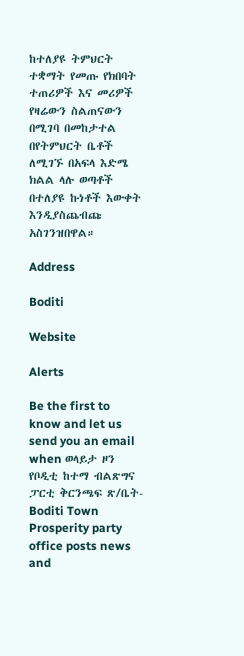ከተለያዩ ትምህርት ተቋማት የመጡ የክበባት ተጠሪዎች እና መሪዎች የዛሬውን ስልጠናውን በሚገባ በመከታተል በየትምህርት ቤቶች ለሚገኙ በአፍላ እድሜ ክልል ላሉ ወጣቶች በተለያዩ ኩነቶች እውቀት እንዲያስጨብጩ አስገንዝበዋል።

Address

Boditi

Website

Alerts

Be the first to know and let us send you an email when ወላይታ ዞን የቦዲቲ ከተማ ብልጽግና ፓርቲ ቅርንጫፍ ጽ/ቤት-Boditi Town Prosperity party office posts news and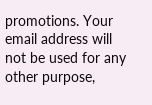promotions. Your email address will not be used for any other purpose,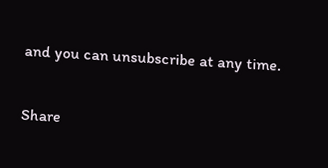and you can unsubscribe at any time.

Share